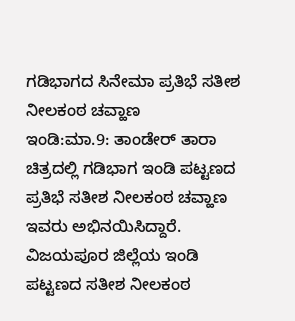ಗಡಿಭಾಗದ ಸಿನೇಮಾ ಪ್ರತಿಭೆ ಸತೀಶ ನೀಲಕಂಠ ಚವ್ಹಾಣ
ಇಂಡಿ:ಮಾ.9: ತಾಂಡೇರ್ ತಾರಾ ಚಿತ್ರದಲ್ಲಿ ಗಡಿಭಾಗ ಇಂಡಿ ಪಟ್ಟಣದ ಪ್ರತಿಭೆ ಸತೀಶ ನೀಲಕಂಠ ಚವ್ಹಾಣ ಇವರು ಅಭಿನಯಿಸಿದ್ದಾರೆ.
ವಿಜಯಪೂರ ಜಿಲ್ಲೆಯ ಇಂಡಿ ಪಟ್ಟಣದ ಸತೀಶ ನೀಲಕಂಠ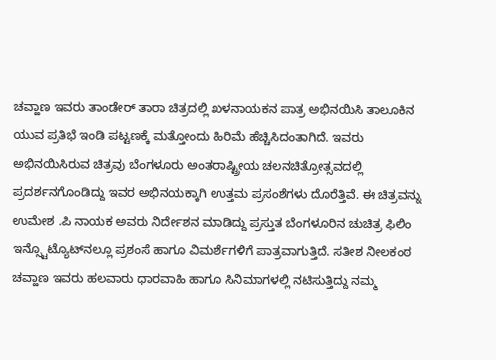ಚವ್ಹಾಣ ಇವರು ತಾಂಡೇರ್ ತಾರಾ ಚಿತ್ರದಲ್ಲಿ ಖಳನಾಯಕನ ಪಾತ್ರ ಅಭಿನಯಿಸಿ ತಾಲೂಕಿನ ಯುವ ಪ್ರತಿಭೆ ಇಂಡಿ ಪಟ್ಟಣಕ್ಕೆ ಮತ್ತೋಂದು ಹಿರಿಮೆ ಹೆಚ್ಚಿಸಿದಂತಾಗಿದೆ. ಇವರು ಅಭಿನಯಿಸಿರುವ ಚಿತ್ರವು ಬೆಂಗಳೂರು ಅಂತರಾಷ್ಟ್ರೀಯ ಚಲನಚಿತ್ರೋತ್ಸವದಲ್ಲಿ ಪ್ರದರ್ಶನಗೊಂಡಿದ್ದು ಇವರ ಅಭಿನಯಕ್ಕಾಗಿ ಉತ್ತಮ ಪ್ರಸಂಶೆಗಳು ದೊರೆತ್ತಿವೆ. ಈ ಚಿತ್ರವನ್ನು ಉಮೇಶ .ಪಿ ನಾಯಕ ಅವರು ನಿರ್ದೇಶನ ಮಾಡಿದ್ದು ಪ್ರಸ್ತುತ ಬೆಂಗಳೂರಿನ ಚುಚಿತ್ರ ಫಿಲಿಂ ಇನ್ಸ್ಟೊಟ್ಯೊಟ್‍ನಲ್ಲೂ ಪ್ರಶಂಸೆ ಹಾಗೂ ವಿಮರ್ಶೆಗಳಿಗೆ ಪಾತ್ರವಾಗುತ್ತಿದೆ. ಸತೀಶ ನೀಲಕಂಠ ಚವ್ಹಾಣ ಇವರು ಹಲವಾರು ಧಾರವಾಹಿ ಹಾಗೂ ಸಿನಿಮಾಗಳಲ್ಲಿ ನಟಿಸುತ್ತಿದ್ದು ನಮ್ಮ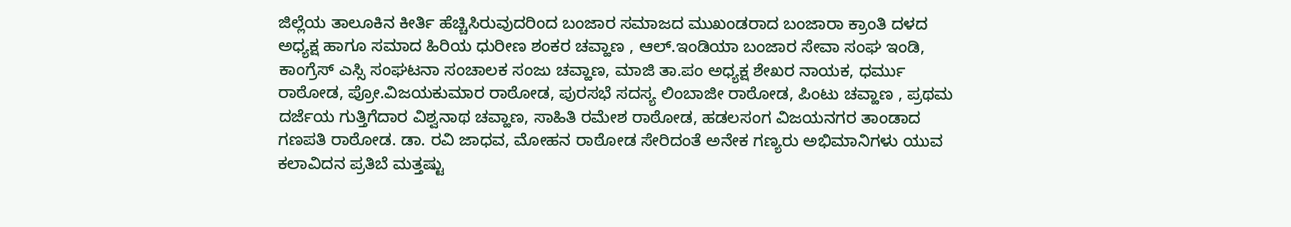ಜಿಲ್ಲೆಯ ತಾಲೂಕಿನ ಕೀರ್ತಿ ಹೆಚ್ಚಿಸಿರುವುದರಿಂದ ಬಂಜಾರ ಸಮಾಜದ ಮುಖಂಡರಾದ ಬಂಜಾರಾ ಕ್ರಾಂತಿ ದಳದ ಅಧ್ಯಕ್ಷ ಹಾಗೂ ಸಮಾದ ಹಿರಿಯ ಧುರೀಣ ಶಂಕರ ಚವ್ಹಾಣ , ಆಲ್.ಇಂಡಿಯಾ ಬಂಜಾರ ಸೇವಾ ಸಂಘ ಇಂಡಿ, ಕಾಂಗ್ರೆಸ್ ಎಸ್ಸಿ ಸಂಘಟನಾ ಸಂಚಾಲಕ ಸಂಜು ಚವ್ಹಾಣ, ಮಾಜಿ ತಾ.ಪಂ ಅಧ್ಯಕ್ಷ ಶೇಖರ ನಾಯಕ, ಧರ್ಮು ರಾಠೋಡ, ಪ್ರೋ.ವಿಜಯಕುಮಾರ ರಾಠೋಡ, ಪುರಸಭೆ ಸದಸ್ಯ ಲಿಂಬಾಜೀ ರಾಠೋಡ, ಪಿಂಟು ಚವ್ಹಾಣ , ಪ್ರಥಮ ದರ್ಜೆಯ ಗುತ್ತಿಗೆದಾರ ವಿಶ್ವನಾಥ ಚವ್ಹಾಣ, ಸಾಹಿತಿ ರಮೇಶ ರಾಠೋಡ, ಹಡಲಸಂಗ ವಿಜಯನಗರ ತಾಂಡಾದ ಗಣಪತಿ ರಾಠೋಡ. ಡಾ. ರವಿ ಜಾಧವ, ಮೋಹನ ರಾಠೋಡ ಸೇರಿದಂತೆ ಅನೇಕ ಗಣ್ಯರು ಅಭಿಮಾನಿಗಳು ಯುವ ಕಲಾವಿದನ ಪ್ರತಿಬೆ ಮತ್ತಷ್ಟು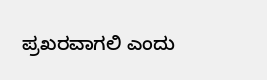ಪ್ರಖರವಾಗಲಿ ಎಂದು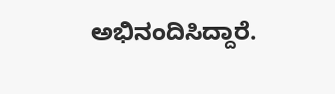ಅಭಿನಂದಿಸಿದ್ದಾರೆ.